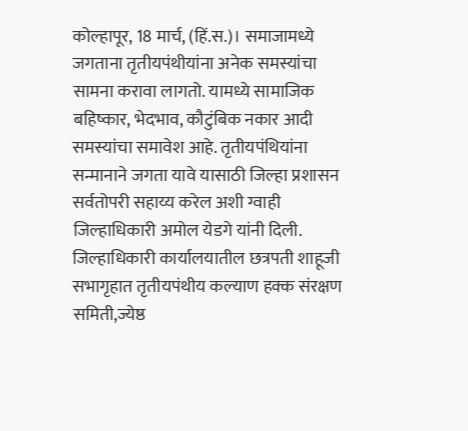कोल्हापूर, 18 मार्च, (हिं.स.)। समाजामध्ये जगताना तृतीयपंथीयांना अनेक समस्यांचा सामना करावा लागतो. यामध्ये सामाजिक बहिष्कार, भेदभाव, कौटुंबिक नकार आदी समस्यांचा समावेश आहे. तृतीयपंथियांना सन्मानाने जगता यावे यासाठी जिल्हा प्रशासन सर्वतोपरी सहाय्य करेल अशी ग्वाही जिल्हाधिकारी अमोल येडगे यांनी दिली.
जिल्हाधिकारी कार्यालयातील छत्रपती शाहूजी सभागृहात तृतीयपंथीय कल्याण हक्क संरक्षण समिती,ज्येष्ठ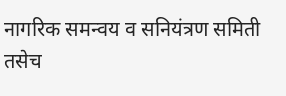नागरिक समन्वय व सनियंत्रण समिती तसेच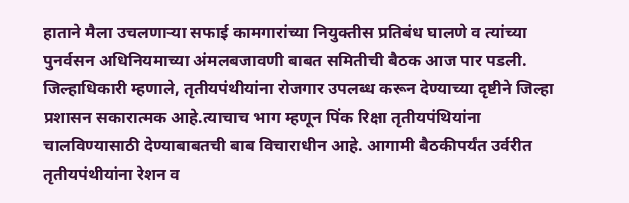हाताने मैला उचलणाऱ्या सफाई कामगारांच्या नियुक्तीस प्रतिबंध घालणे व त्यांच्या पुनर्वसन अधिनियमाच्या अंमलबजावणी बाबत समितीची बैठक आज पार पडली.
जिल्हाधिकारी म्हणाले, तृतीयपंथीयांना रोजगार उपलब्ध करून देण्याच्या दृष्टीने जिल्हा प्रशासन सकारात्मक आहे.त्याचाच भाग म्हणून पिंक रिक्षा तृतीयपंथियांना चालविण्यासाठी देण्याबाबतची बाब विचाराधीन आहे. आगामी बैठकीपर्यंत उर्वरीत तृतीयपंथीयांना रेशन व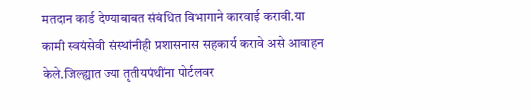मतदान कार्ड देण्याबाबत संबंधित विभागाने कारवाई करावी.या कामी स्वयंसेवी संस्थांनीही प्रशासनास सहकार्य करावे असे आवाहन केले.जिल्ह्यात ज्या तृतीयपंथींना पोर्टलवर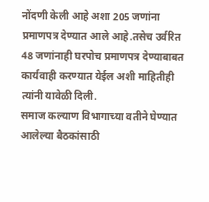नोंदणी केली आहे अशा 205 जणांना प्रमाणपत्र देण्यात आले आहे.तसेच उर्वरित 48 जणांनाही घरपोच प्रमाणपत्र देण्याबाबत कार्यवाही करण्यात येईल अशी माहितीही त्यांनी यावेळी दिली.
समाज कल्याण विभागाच्या वतीने घेण्यात आलेल्या बैठकांसाठी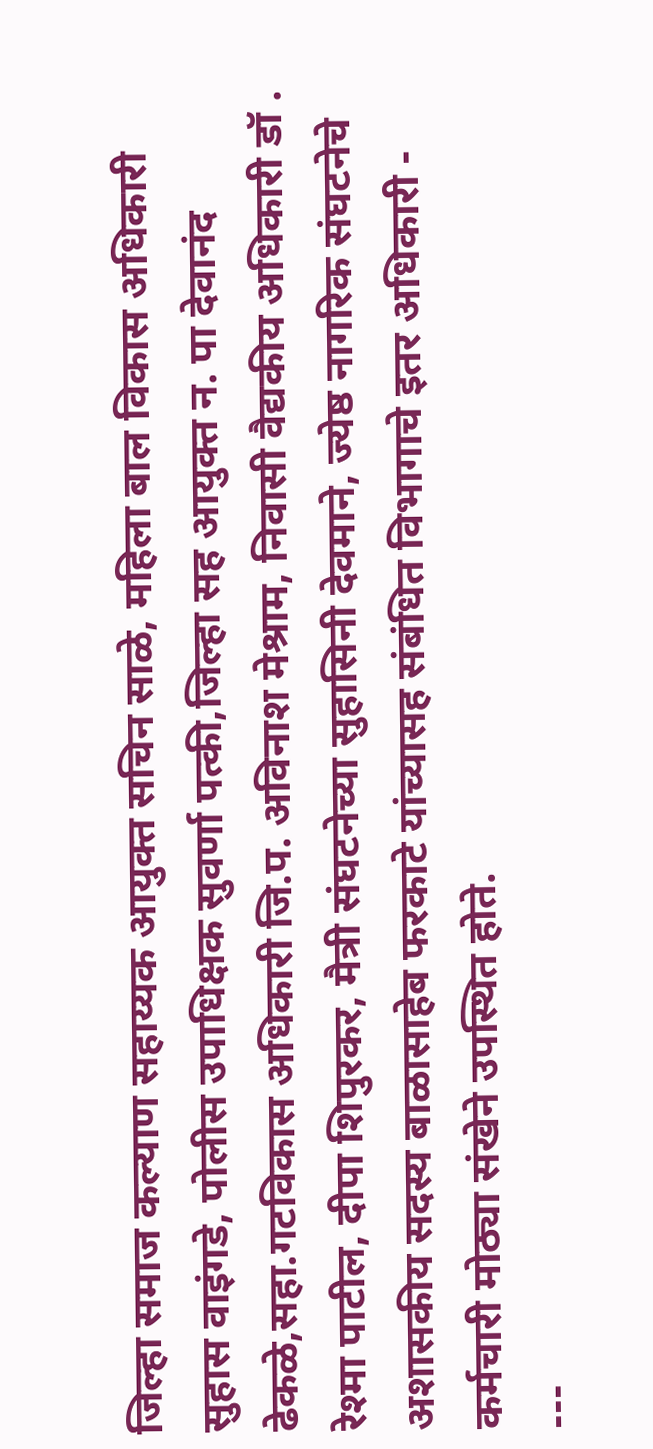जिल्हा समाज कल्याण सहाय्यक आयुक्त सचिन साळे, महिला बाल विकास अधिकारी सुहास वाइंगडे, पोलीस उपाधिक्षक सुवर्णा पत्की,जिल्हा सह आयुक्त न. पा देवानंद ढेकळे,सहा.गटविकास अधिकारी जि.प. अविनाश मेश्राम, निवासी वैद्यकीय अधिकारी डॉ . रेश्मा पाटील, दीपा शिपुरकर, मैत्री संघटनेच्या सुहासिनी देवमाने, ज्येष्ठ नागरिक संघटनेचे अशासकीय सदस्य बाळासाहेब फरकाटे यांच्यासह संबंधित विभागाचे इतर अधिकारी - कर्मचारी मोठ्या संखेने उपस्थित होते.
---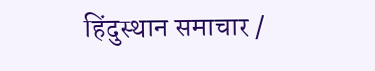हिंदुस्थान समाचार /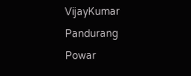VijayKumar Pandurang Powar